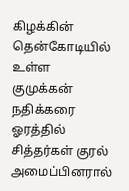கிழக்கின் தென்கோடியில் உள்ள குமுக்கன் நதிக்கரை ஓரத்தில் சித்தர்கள் குரல் அமைப்பினரால்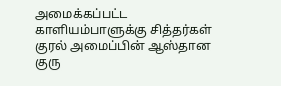அமைக்கப்பட்ட காளியம்பாளுக்கு சித்தர்கள் குரல் அமைப்பின் ஆஸ்தான குரு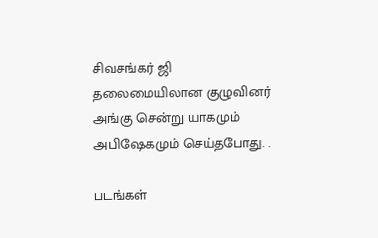சிவசங்கர் ஜி தலைமையிலான குழுவினர் அங்கு சென்று யாகமும் அபிஷேகமும் செய்தபோது. .

படங்கள்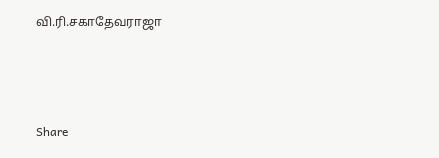வி.ரி.சகாதேவராஜா




Share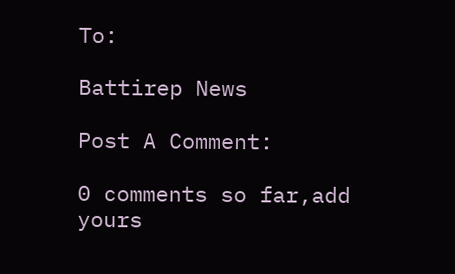To:

Battirep News

Post A Comment:

0 comments so far,add yours